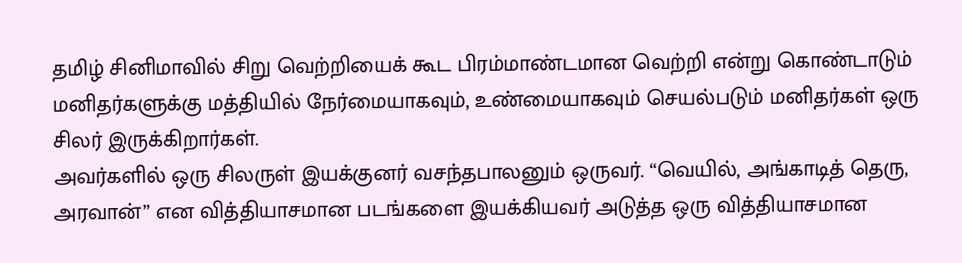தமிழ் சினிமாவில் சிறு வெற்றியைக் கூட பிரம்மாண்டமான வெற்றி என்று கொண்டாடும் மனிதர்களுக்கு மத்தியில் நேர்மையாகவும், உண்மையாகவும் செயல்படும் மனிதர்கள் ஒரு சிலர் இருக்கிறார்கள்.
அவர்களில் ஒரு சிலருள் இயக்குனர் வசந்தபாலனும் ஒருவர். “வெயில், அங்காடித் தெரு, அரவான்” என வித்தியாசமான படங்களை இயக்கியவர் அடுத்த ஒரு வித்தியாசமான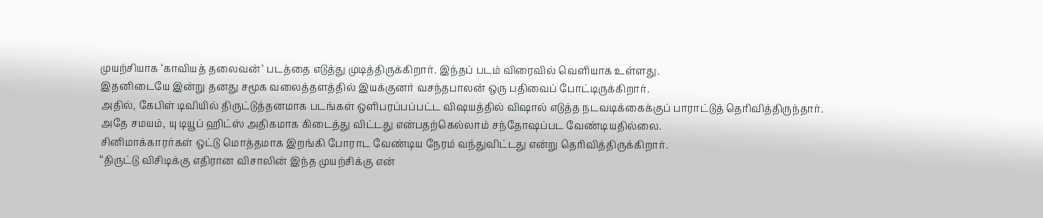முயற்சியாக ‘காவியத் தலைவன்’ படத்தை எடுத்து முடித்திருக்கிறார். இந்தப் படம் விரைவில் வெளியாக உள்ளது.
இதனிடையே இன்று தனது சமூக வலைத்தளத்தில் இயக்குனர் வசந்தபாலன் ஒரு பதிவைப் போட்டிருக்கிறார்.
அதில், கேபிள் டிவியில் திருட்டுத்தனமாக படங்கள் ஒளிபரப்பப்பட்ட விஷயத்தில் விஷால் எடுத்த நடவடிக்கைக்குப் பாராட்டுத் தெரிவித்திருந்தார். அதே சமயம், யு டியூப் ஹிட்ஸ் அதிகமாக கிடைத்து விட்டது என்பதற்கெல்லாம் சந்தோஷப்பட வேண்டியதில்லை.
சினிமாக்காரர்கள் ஒட்டு மொத்தமாக இறங்கி போராட வேண்டிய நேரம் வந்துவிட்டது என்று தெரிவித்திருக்கிறார்.
“திருட்டு விசிடிக்கு எதிரான விசாலின் இந்த முயற்சிக்கு என்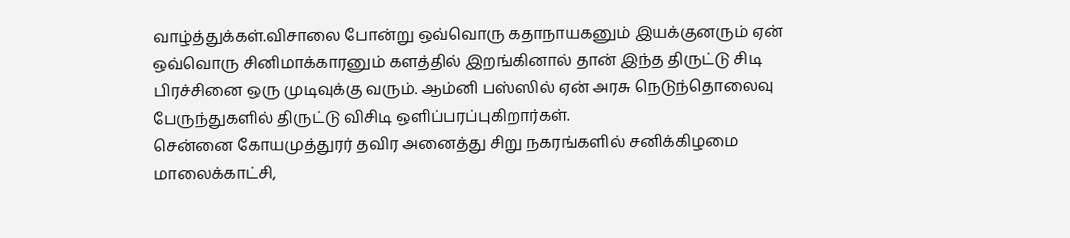வாழ்த்துக்கள்.விசாலை போன்று ஒவ்வொரு கதாநாயகனும் இயக்குனரும் ஏன் ஒவ்வொரு சினிமாக்காரனும் களத்தில் இறங்கினால் தான் இந்த திருட்டு சிடி பிரச்சினை ஒரு முடிவுக்கு வரும். ஆம்னி பஸ்ஸில் ஏன் அரசு நெடுந்தொலைவு பேருந்துகளில் திருட்டு விசிடி ஒளிப்பரப்புகிறார்கள்.
சென்னை கோயமுத்துரர் தவிர அனைத்து சிறு நகரங்களில் சனிக்கிழமை மாலைக்காட்சி,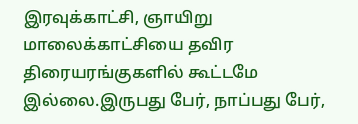இரவுக்காட்சி, ஞாயிறு மாலைக்காட்சியை தவிர திரையரங்குகளில் கூட்டமே இல்லை.இருபது பேர், நாப்பது பேர்,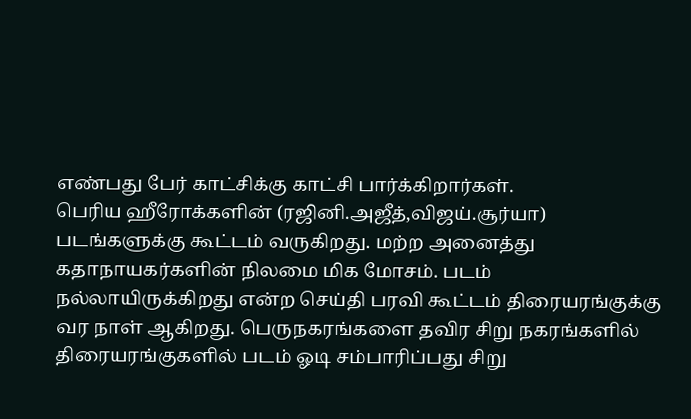எண்பது பேர் காட்சிக்கு காட்சி பார்க்கிறார்கள்.
பெரிய ஹீரோக்களின் (ரஜினி.அஜீத்,விஜய்.சூர்யா) படங்களுக்கு கூட்டம் வருகிறது. மற்ற அனைத்து கதாநாயகர்களின் நிலமை மிக மோசம். படம் நல்லாயிருக்கிறது என்ற செய்தி பரவி கூட்டம் திரையரங்குக்கு வர நாள் ஆகிறது. பெருநகரங்களை தவிர சிறு நகரங்களில் திரையரங்குகளில் படம் ஓடி சம்பாரிப்பது சிறு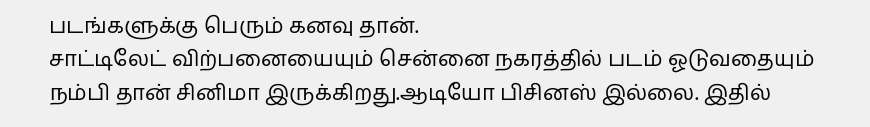படங்களுக்கு பெரும் கனவு தான்.
சாட்டிலேட் விற்பனையையும் சென்னை நகரத்தில் படம் ஓடுவதையும் நம்பி தான் சினிமா இருக்கிறது.ஆடியோ பிசினஸ் இல்லை. இதில்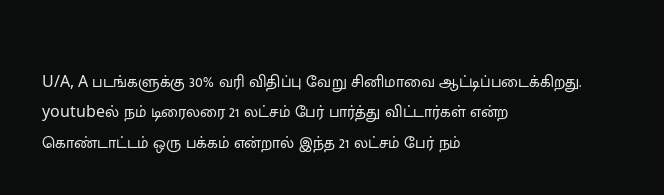U/A, A படங்களுக்கு 30% வரி விதிப்பு வேறு சினிமாவை ஆட்டிப்படைக்கிறது.
youtubeல் நம் டிரைலரை 21 லட்சம் பேர் பார்த்து விட்டார்கள் என்ற கொண்டாட்டம் ஒரு பக்கம் என்றால் இந்த 21 லட்சம் பேர் நம்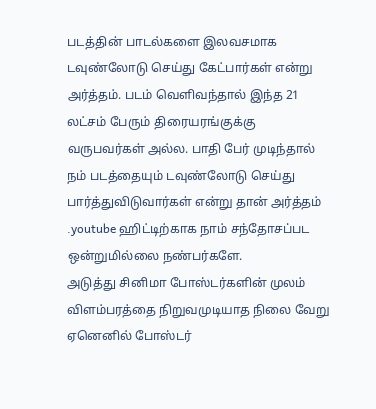படத்தின் பாடல்களை இலவசமாக டவுண்லோடு செய்து கேட்பார்கள் என்று அர்த்தம். படம் வெளிவந்தால் இந்த 21 லட்சம் பேரும் திரையரங்குக்கு வருபவர்கள் அல்ல. பாதி பேர் முடிந்தால் நம் படத்தையும் டவுண்லோடு செய்து பார்த்துவிடுவார்கள் என்று தான் அர்த்தம் .youtube ஹிட்டிற்காக நாம் சந்தோசப்பட ஒன்றுமில்லை நண்பர்களே.
அடுத்து சினிமா போஸ்டர்களின் முலம் விளம்பரத்தை நிறுவமுடியாத நிலை வேறு ஏனெனில் போஸ்டர்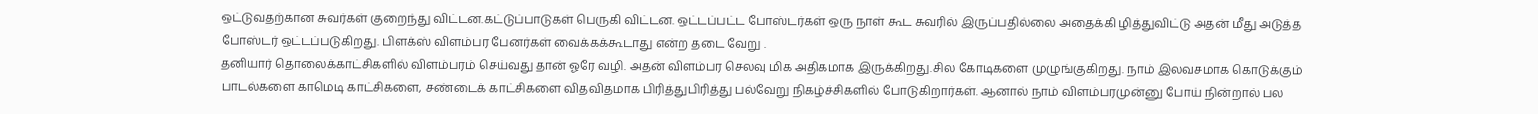ஒட்டுவதற்கான சுவர்கள் குறைந்து விட்டன.கட்டுப்பாடுகள் பெருகி விட்டன. ஒட்டப்பட்ட போஸ்டர்கள் ஒரு நாள் கூட சுவரில் இருப்பதில்லை அதைக்கி ழித்துவிட்டு அதன் மீது அடுத்த போஸ்டர் ஒட்டப்படுகிறது. பிளக்ஸ் விளம்பர பேனர்கள் வைக்கக்கூடாது என்ற தடை வேறு .
தனியார் தொலைக்காட்சிகளில் விளம்பரம் செய்வது தான் ஓரே வழி. அதன் விளம்பர செலவு மிக அதிகமாக இருக்கிறது.சில கோடிகளை முழுங்குகிறது. நாம் இலவசமாக கொடுக்கும் பாடல்களை காமெடி காட்சிகளை, சண்டைக் காட்சிகளை விதவிதமாக பிரித்துபிரித்து பல்வேறு நிகழ்ச்சிகளில் போடுகிறார்கள். ஆனால் நாம் விளம்பரமுன்னு போய் நின்றால் பல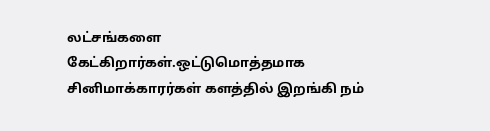லட்சங்களை கேட்கிறார்கள்.ஒட்டுமொத்தமாக சினிமாக்காரர்கள் களத்தில் இறங்கி நம்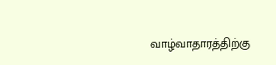வாழ்வாதாரத்திற்கு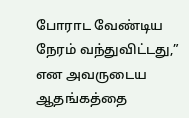போராட வேண்டிய நேரம் வந்துவிட்டது,” என அவருடைய ஆதங்கத்தை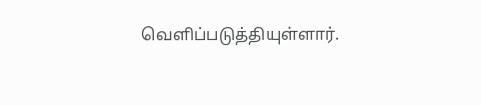வெளிப்படுத்தியுள்ளார்.